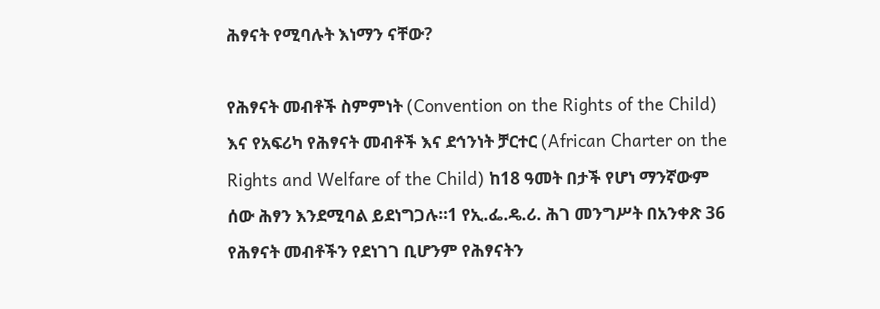ሕፃናት የሚባሉት እነማን ናቸው?

የሕፃናት መብቶች ስምምነት (Convention on the Rights of the Child) እና የአፍሪካ የሕፃናት መብቶች እና ደኅንነት ቻርተር (African Charter on the Rights and Welfare of the Child) ከ18 ዓመት በታች የሆነ ማንኛውም ሰው ሕፃን እንደሚባል ይደነግጋሉ።1 የኢ.ፌ.ዴ.ሪ. ሕገ መንግሥት በአንቀጽ 36 የሕፃናት መብቶችን የደነገገ ቢሆንም የሕፃናትን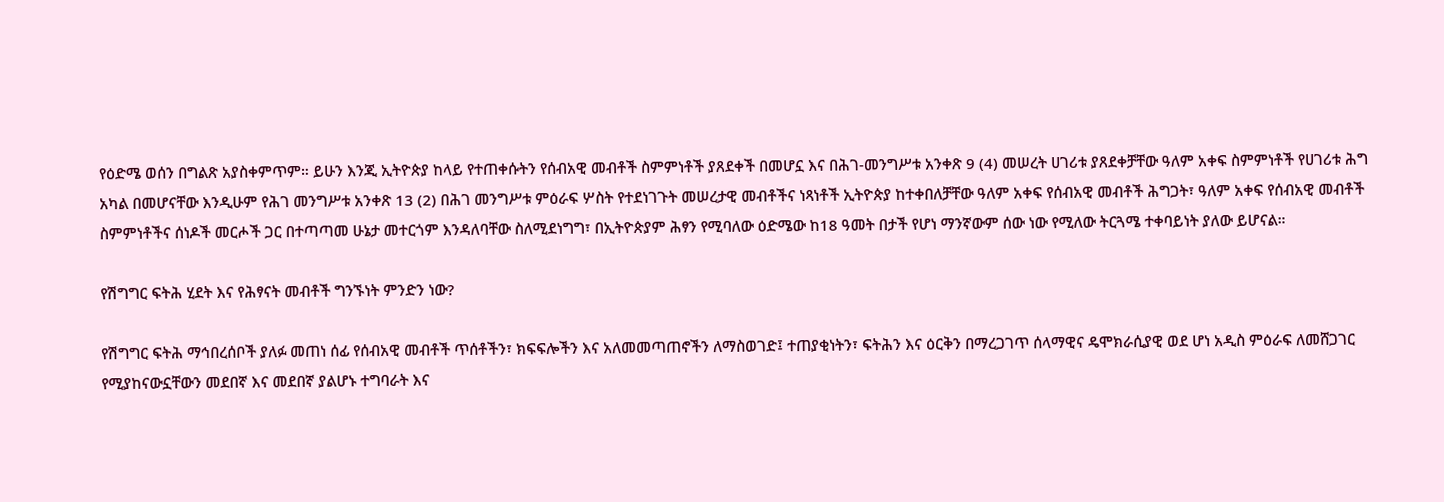የዕድሜ ወሰን በግልጽ አያስቀምጥም። ይሁን እንጂ ኢትዮጵያ ከላይ የተጠቀሱትን የሰብአዊ መብቶች ስምምነቶች ያጸደቀች በመሆኗ እና በሕገ-መንግሥቱ አንቀጽ 9 (4) መሠረት ሀገሪቱ ያጸደቀቻቸው ዓለም አቀፍ ስምምነቶች የሀገሪቱ ሕግ አካል በመሆናቸው እንዲሁም የሕገ መንግሥቱ አንቀጽ 13 (2) በሕገ መንግሥቱ ምዕራፍ ሦስት የተደነገጉት መሠረታዊ መብቶችና ነጻነቶች ኢትዮጵያ ከተቀበለቻቸው ዓለም አቀፍ የሰብአዊ መብቶች ሕግጋት፣ ዓለም አቀፍ የሰብአዊ መብቶች ስምምነቶችና ሰነዶች መርሖች ጋር በተጣጣመ ሁኔታ መተርጎም እንዳለባቸው ስለሚደነግግ፣ በኢትዮጵያም ሕፃን የሚባለው ዕድሜው ከ18 ዓመት በታች የሆነ ማንኛውም ሰው ነው የሚለው ትርጓሜ ተቀባይነት ያለው ይሆናል።

የሽግግር ፍትሕ ሂደት እና የሕፃናት መብቶች ግንኙነት ምንድን ነው?

የሽግግር ፍትሕ ማኅበረሰቦች ያለፉ መጠነ ሰፊ የሰብአዊ መብቶች ጥሰቶችን፣ ክፍፍሎችን እና አለመመጣጠኖችን ለማስወገድ፤ ተጠያቂነትን፣ ፍትሕን እና ዕርቅን በማረጋገጥ ሰላማዊና ዴሞክራሲያዊ ወደ ሆነ አዲስ ምዕራፍ ለመሸጋገር የሚያከናውኗቸውን መደበኛ እና መደበኛ ያልሆኑ ተግባራት እና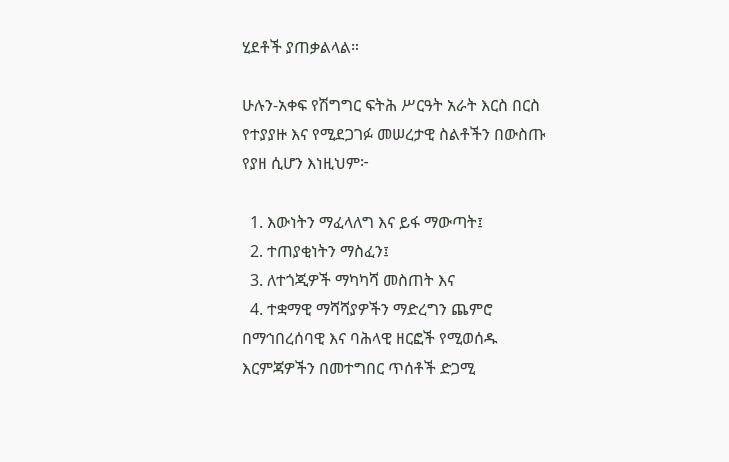ሂደቶች ያጠቃልላል።

ሁሉን-አቀፍ የሽግግር ፍትሕ ሥርዓት አራት እርስ በርስ የተያያዙ እና የሚደጋገፉ መሠረታዊ ስልቶችን በውስጡ የያዘ ሲሆን እነዚህም፦

  1. እውነትን ማፈላለግ እና ይፋ ማውጣት፤
  2. ተጠያቂነትን ማስፈን፤
  3. ለተጎጂዎች ማካካሻ መስጠት እና
  4. ተቋማዊ ማሻሻያዎችን ማድረግን ጨምሮ በማኅበረሰባዊ እና ባሕላዊ ዘርፎች የሚወሰዱ እርምጃዎችን በመተግበር ጥሰቶች ድጋሚ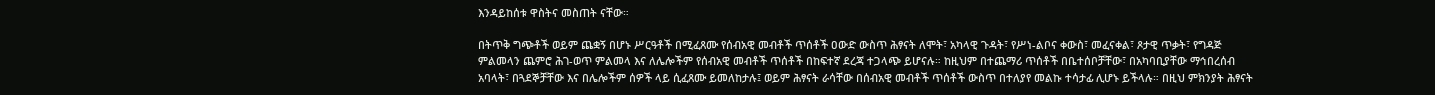እንዳይከሰቱ ዋስትና መስጠት ናቸው።

በትጥቅ ግጭቶች ወይም ጨቋኝ በሆኑ ሥርዓቶች በሚፈጸሙ የሰብአዊ መብቶች ጥሰቶች ዐውድ ውስጥ ሕፃናት ለሞት፣ አካላዊ ጉዳት፣ የሥነ-ልቦና ቀውስ፣ መፈናቀል፣ ጾታዊ ጥቃት፣ የግዳጅ ምልመላን ጨምሮ ሕገ-ወጥ ምልመላ እና ለሌሎችም የሰብአዊ መብቶች ጥሰቶች በከፍተኛ ደረጃ ተጋላጭ ይሆናሉ። ከዚህም በተጨማሪ ጥሰቶች በቤተሰቦቻቸው፣ በአካባቢያቸው ማኅበረሰብ አባላት፣ በጓደኞቻቸው እና በሌሎችም ሰዎች ላይ ሲፈጸሙ ይመለከታሉ፤ ወይም ሕፃናት ራሳቸው በሰብአዊ መብቶች ጥሰቶች ውስጥ በተለያየ መልኩ ተሳታፊ ሊሆኑ ይችላሉ። በዚህ ምክንያት ሕፃናት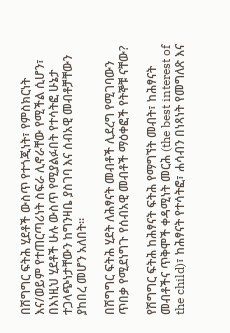በሽግግር ፍትሕ ሂደቶች ውስጥ የተጎጂነት፣ የምስክርነት እና/ወይም የተጠርጣሪነት ስፍራ ሊኖራቸው የሚችል ሲሆን፣ በእነዚህ ሂደቶች ሁሉ ውስጥ የሚያልፉበት የተሳትፎ ሁኔታ ተጋላጭነታቸውን ከግንዛቤ ያስገባ እና ሰብአዊ መብቶቻቸውን ያከበረ መሆን አለበት።

በሽግግር ፍትሕ ሂደት ለሕፃናት መብቶች ሊደረግ የሚገባውን ጥበቃ የሚደነግጉ የሰብአዊ መብቶች ማዕቀፎች የትኞቹ ናቸው?

የሽግግር ፍትሕ ከሕፃናት ፍትሕ የማግኘት መብት፣ ከሕፃናት መብቶችና ጥቅሞች ቀዳሚነት መርሕ (the best interest of the child)፣ ከሕፃናት የተሳትፎ፣ ሐሳብን በነጻነት የመግለጽ እና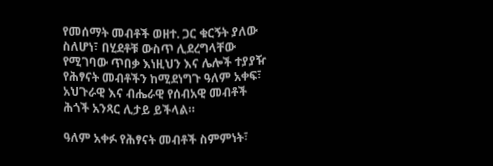የመሰማት መብቶች ወዘተ. ጋር ቁርኝት ያለው ስለሆነ፣ በሂደቶቹ ውስጥ ሊደረግላቸው የሚገባው ጥበቃ እነዚህን እና ሌሎች ተያያዥ የሕፃናት መብቶችን ከሚደነግጉ ዓለም አቀፍ፣ አህጉራዊ እና ብሔራዊ የሰብአዊ መብቶች ሕጎች አንጻር ሊታይ ይችላል።

ዓለም አቀፉ የሕፃናት መብቶች ስምምነት፣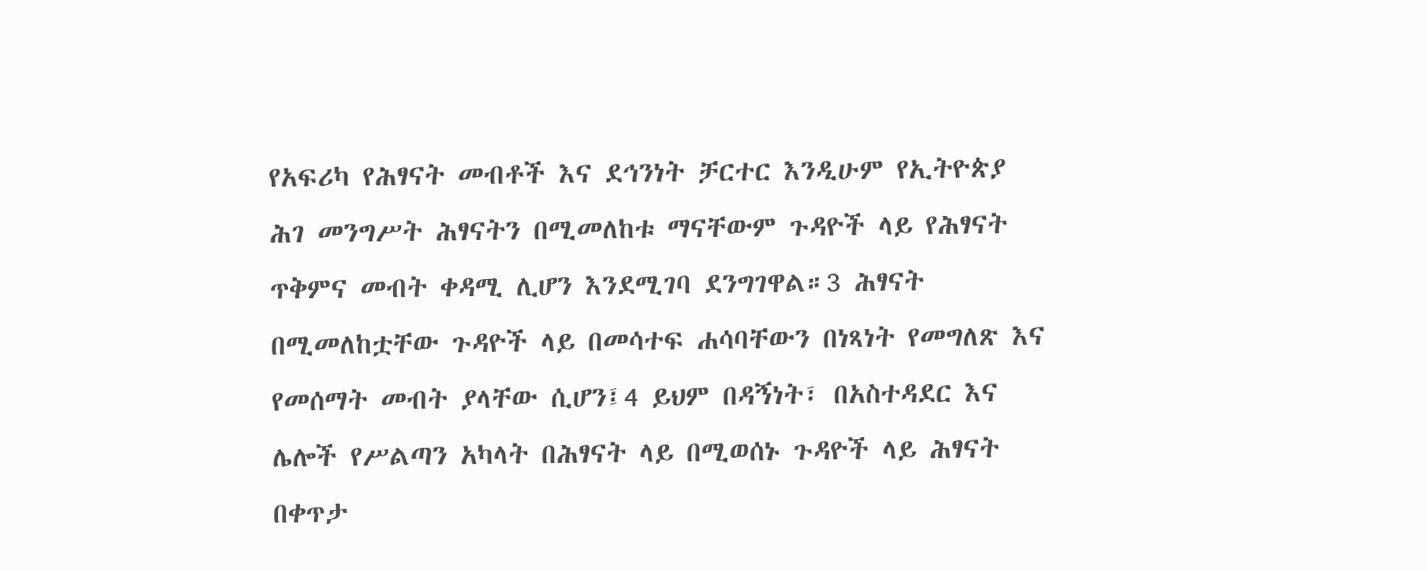የአፍሪካ የሕፃናት መብቶች እና ደኅንነት ቻርተር እንዲሁም የኢትዮጵያ ሕገ መንግሥት ሕፃናትን በሚመለከቱ ማናቸውም ጉዳዮች ላይ የሕፃናት ጥቅምና መብት ቀዳሚ ሊሆን እንደሚገባ ደንግገዋል።3 ሕፃናት በሚመለከቷቸው ጉዳዮች ላይ በመሳተፍ ሐሳባቸውን በነጻነት የመግለጽ እና የመሰማት መብት ያላቸው ሲሆን፤4 ይህም በዳኝነት፣ በአስተዳደር እና ሌሎች የሥልጣን አካላት በሕፃናት ላይ በሚወሰኑ ጉዳዮች ላይ ሕፃናት በቀጥታ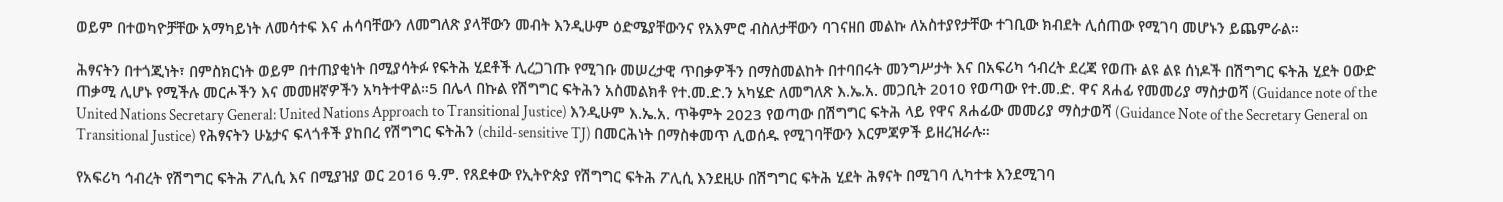ወይም በተወካዮቻቸው አማካይነት ለመሳተፍ እና ሐሳባቸውን ለመግለጽ ያላቸውን መብት እንዲሁም ዕድሜያቸውንና የአእምሮ ብስለታቸውን ባገናዘበ መልኩ ለአስተያየታቸው ተገቢው ክብደት ሊሰጠው የሚገባ መሆኑን ይጨምራል።

ሕፃናትን በተጎጂነት፣ በምስክርነት ወይም በተጠያቂነት በሚያሳትፉ የፍትሕ ሂደቶች ሊረጋገጡ የሚገቡ መሠረታዊ ጥበቃዎችን በማስመልከት በተባበሩት መንግሥታት እና በአፍሪካ ኅብረት ደረጃ የወጡ ልዩ ልዩ ሰነዶች በሽግግር ፍትሕ ሂደት ዐውድ ጠቃሚ ሊሆኑ የሚችሉ መርሖችን እና መመዘኛዎችን አካትተዋል።5 በሌላ በኩል የሽግግር ፍትሕን አስመልክቶ የተ.መ.ድ.ን አካሄድ ለመግለጽ እ.ኤ.አ. መጋቢት 2010 የወጣው የተ.መ.ድ. ዋና ጸሐፊ የመመሪያ ማስታወሻ (Guidance note of the United Nations Secretary General: United Nations Approach to Transitional Justice) እንዲሁም እ.ኤ.አ. ጥቅምት 2023 የወጣው በሽግግር ፍትሕ ላይ የዋና ጸሐፊው መመሪያ ማስታወሻ (Guidance Note of the Secretary General on Transitional Justice) የሕፃናትን ሁኔታና ፍላጎቶች ያከበረ የሽግግር ፍትሕን (child-sensitive TJ) በመርሕነት በማስቀመጥ ሊወሰዱ የሚገባቸውን እርምጃዎች ይዘረዝራሉ።

የአፍሪካ ኅብረት የሽግግር ፍትሕ ፖሊሲ እና በሚያዝያ ወር 2016 ዓ.ም. የጸደቀው የኢትዮጵያ የሽግግር ፍትሕ ፖሊሲ እንደዚሁ በሽግግር ፍትሕ ሂደት ሕፃናት በሚገባ ሊካተቱ እንደሚገባ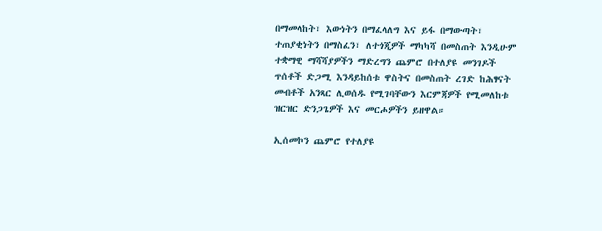በማመላከት፣ እውነትን በማፈላለግ እና ይፋ በማውጣት፣ ተጠያቂነትን በማስፈን፣ ለተጎጂዎች ማካካሻ በመስጠት እንዲሁም ተቋማዊ ማሻሻያዎችን ማድረግን ጨምሮ በተለያዩ መንገዶች ጥሰቶች ድጋሚ እንዳይከሰቱ ዋስትና በመስጠት ረገድ ከሕፃናት መብቶች አንጻር ሊወሰዱ የሚገባቸውን እርምጃዎች የሚመለከቱ ዝርዝር ድንጋጌዎች እና መርሖዎችን ይዘዋል።

ኢሰመኮን ጨምሮ የተለያዩ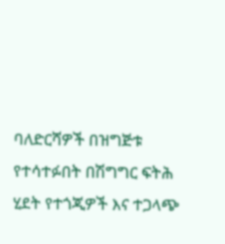ባለድርሻዎች በዝግጅቱ የተሳተፉበት በሽግግር ፍትሕ ሂደት የተጎጂዎች እና ተጋላጭ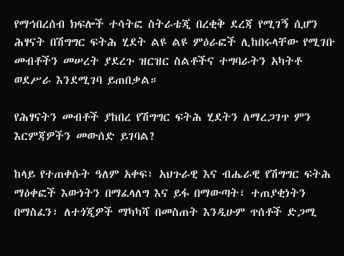የማኅበረሰብ ክፍሎች ተሳትፎ ስትራቴጂ በረቂቅ ደረጃ የሚገኝ ሲሆን ሕፃናት በሽግግር ፍትሕ ሂደት ልዩ ልዩ ምዕራፎች ሊከበሩላቸው የሚገቡ መብቶችን መሠረት ያደረጉ ዝርዝር ስልቶችና ተግባራትን አካትቶ ወደሥራ እንደሚገባ ይጠበቃል።

የሕፃናትን መብቶች ያከበረ የሽግግር ፍትሕ ሂደትን ለማረጋገጥ ምን እርምጃዎችን መውሰድ ይገባል?

ከላይ የተጠቀሱት ዓለም አቀፍ፣ አህጉራዊ እና ብሔራዊ የሽግግር ፍትሕ ማዕቀፎች እውነትን በማፈላለግ እና ይፋ በማውጣት፣ ተጠያቂነትን በማስፈን፣ ለተጎጂዎች ማካካሻ በመስጠት እንዲሁም ጥሰቶች ድጋሚ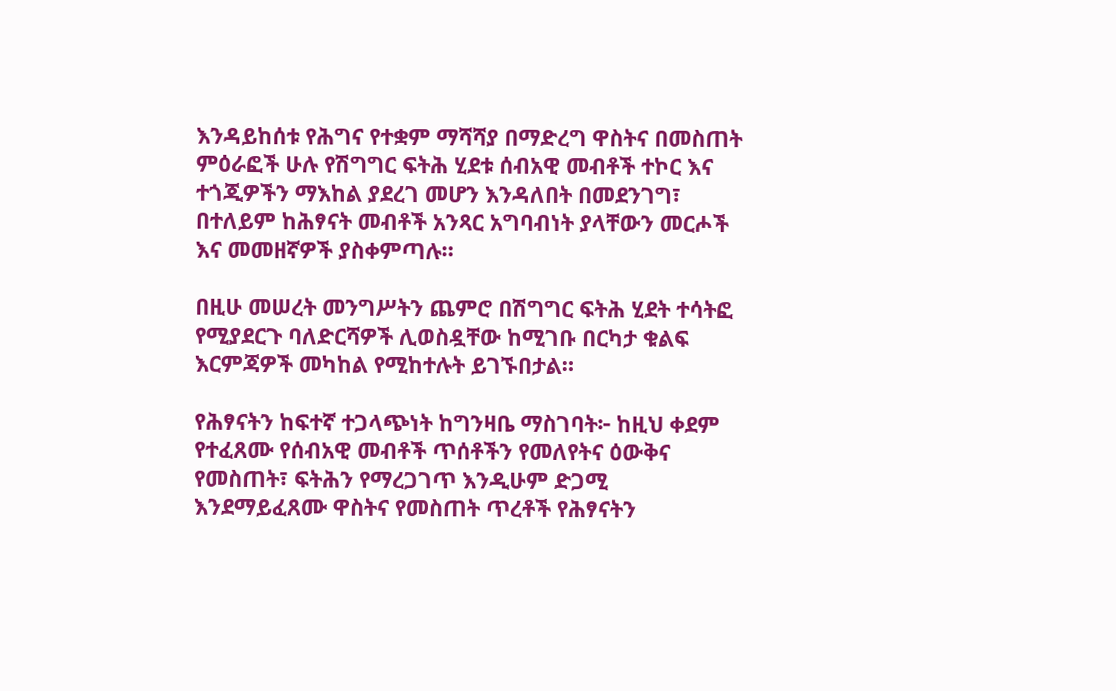እንዳይከሰቱ የሕግና የተቋም ማሻሻያ በማድረግ ዋስትና በመስጠት ምዕራፎች ሁሉ የሽግግር ፍትሕ ሂደቱ ሰብአዊ መብቶች ተኮር እና ተጎጂዎችን ማእከል ያደረገ መሆን እንዳለበት በመደንገግ፣ በተለይም ከሕፃናት መብቶች አንጻር አግባብነት ያላቸውን መርሖች እና መመዘኛዎች ያስቀምጣሉ።

በዚሁ መሠረት መንግሥትን ጨምሮ በሽግግር ፍትሕ ሂደት ተሳትፎ የሚያደርጉ ባለድርሻዎች ሊወስዷቸው ከሚገቡ በርካታ ቁልፍ እርምጃዎች መካከል የሚከተሉት ይገኙበታል።

የሕፃናትን ከፍተኛ ተጋላጭነት ከግንዛቤ ማስገባት፦ ከዚህ ቀደም የተፈጸሙ የሰብአዊ መብቶች ጥሰቶችን የመለየትና ዕውቅና የመስጠት፣ ፍትሕን የማረጋገጥ እንዲሁም ድጋሚ እንደማይፈጸሙ ዋስትና የመስጠት ጥረቶች የሕፃናትን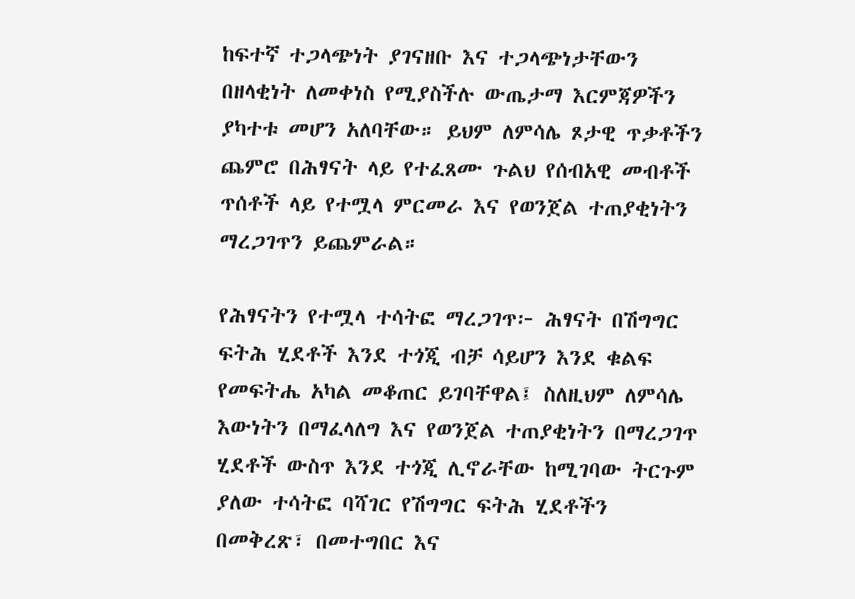ከፍተኛ ተጋላጭነት ያገናዘቡ እና ተጋላጭነታቸውን በዘላቂነት ለመቀነስ የሚያስችሉ ውጤታማ እርምጃዎችን ያካተቱ መሆን አለባቸው። ይህም ለምሳሌ ጾታዊ ጥቃቶችን ጨምሮ በሕፃናት ላይ የተፈጸሙ ጉልህ የሰብአዊ መብቶች ጥሰቶች ላይ የተሟላ ምርመራ እና የወንጀል ተጠያቂነትን ማረጋገጥን ይጨምራል።

የሕፃናትን የተሟላ ተሳትፎ ማረጋገጥ፦ ሕፃናት በሽግግር ፍትሕ ሂደቶች እንደ ተጎጂ ብቻ ሳይሆን እንደ ቁልፍ የመፍትሔ አካል መቆጠር ይገባቸዋል፤ ስለዚህም ለምሳሌ እውነትን በማፈላለግ እና የወንጀል ተጠያቂነትን በማረጋገጥ ሂደቶች ውስጥ እንደ ተጎጂ ሊኖራቸው ከሚገባው ትርጉም ያለው ተሳትፎ ባሻገር የሽግግር ፍትሕ ሂደቶችን በመቅረጽ፣ በመተግበር እና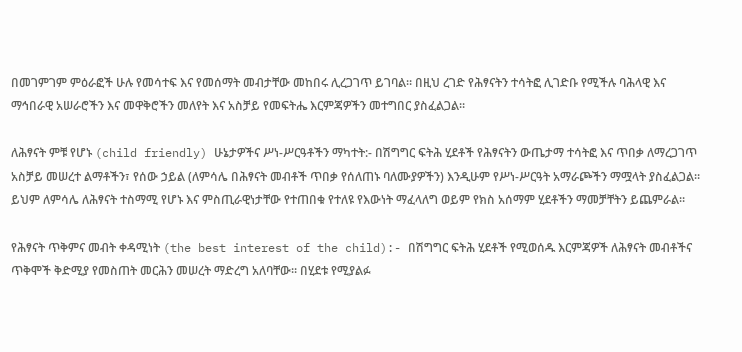በመገምገም ምዕራፎች ሁሉ የመሳተፍ እና የመሰማት መብታቸው መከበሩ ሊረጋገጥ ይገባል። በዚህ ረገድ የሕፃናትን ተሳትፎ ሊገድቡ የሚችሉ ባሕላዊ እና ማኅበራዊ አሠራሮችን እና መዋቅሮችን መለየት እና አስቻይ የመፍትሔ እርምጃዎችን መተግበር ያስፈልጋል።

ለሕፃናት ምቹ የሆኑ (child friendly) ሁኔታዎችና ሥነ-ሥርዓቶችን ማካተት:- በሽግግር ፍትሕ ሂደቶች የሕፃናትን ውጤታማ ተሳትፎ እና ጥበቃ ለማረጋገጥ አስቻይ መሠረተ ልማቶችን፣ የሰው ኃይል (ለምሳሌ በሕፃናት መብቶች ጥበቃ የሰለጠኑ ባለሙያዎችን) እንዲሁም የሥነ-ሥርዓት አማራጮችን ማሟላት ያስፈልጋል። ይህም ለምሳሌ ለሕፃናት ተስማሚ የሆኑ እና ምስጢራዊነታቸው የተጠበቁ የተለዩ የእውነት ማፈላለግ ወይም የክስ አሰማም ሂደቶችን ማመቻቸትን ይጨምራል።

የሕፃናት ጥቅምና መብት ቀዳሚነት (the best interest of the child):- በሽግግር ፍትሕ ሂደቶች የሚወሰዱ እርምጃዎች ለሕፃናት መብቶችና ጥቅሞች ቅድሚያ የመስጠት መርሕን መሠረት ማድረግ አለባቸው። በሂደቱ የሚያልፉ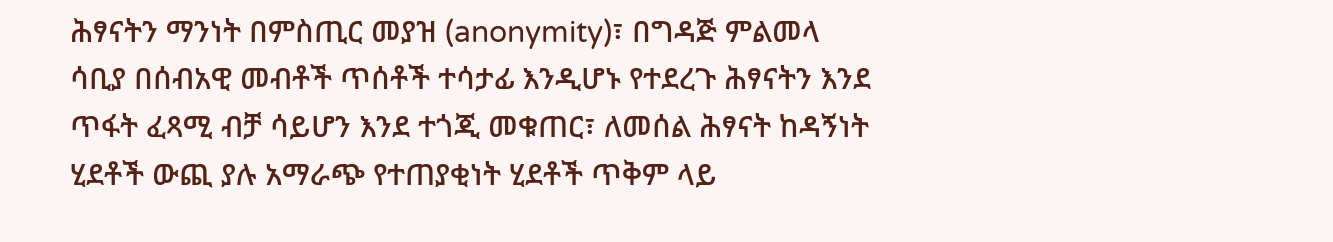ሕፃናትን ማንነት በምስጢር መያዝ (anonymity)፣ በግዳጅ ምልመላ ሳቢያ በሰብአዊ መብቶች ጥሰቶች ተሳታፊ እንዲሆኑ የተደረጉ ሕፃናትን እንደ ጥፋት ፈጻሚ ብቻ ሳይሆን እንደ ተጎጂ መቁጠር፣ ለመሰል ሕፃናት ከዳኝነት ሂደቶች ውጪ ያሉ አማራጭ የተጠያቂነት ሂደቶች ጥቅም ላይ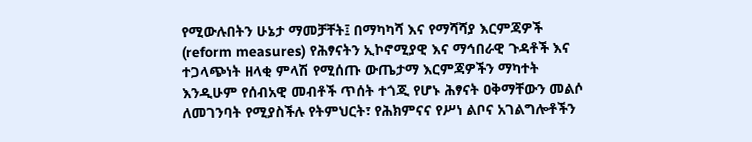የሚውሉበትን ሁኔታ ማመቻቸት፤ በማካካሻ እና የማሻሻያ እርምጃዎች (reform measures) የሕፃናትን ኢኮኖሚያዊ እና ማኅበራዊ ጉዳቶች እና ተጋላጭነት ዘላቂ ምላሽ የሚሰጡ ውጤታማ እርምጃዎችን ማካተት እንዲሁም የሰብአዊ መብቶች ጥሰት ተጎጂ የሆኑ ሕፃናት ዐቅማቸውን መልሶ ለመገንባት የሚያስችሉ የትምህርት፣ የሕክምናና የሥነ ልቦና አገልግሎቶችን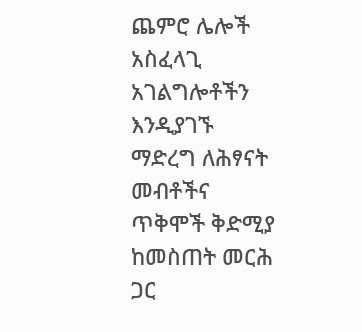ጨምሮ ሌሎች አስፈላጊ አገልግሎቶችን እንዲያገኙ ማድረግ ለሕፃናት መብቶችና ጥቅሞች ቅድሚያ ከመስጠት መርሕ ጋር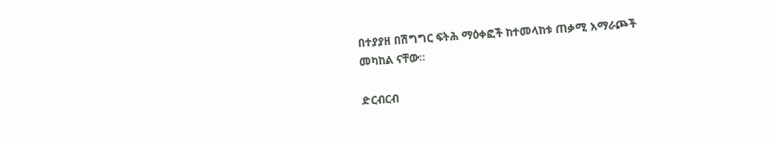በተያያዘ በሽግግር ፍትሕ ማዕቀፎች ከተመላከቱ ጠቃሚ አማራጮች መካከል ናቸው።

ድርብርብ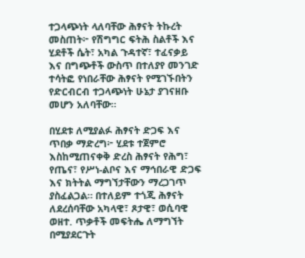ተጋላጭነት ላለባቸው ሕፃናት ትኩረት መስጠት፦ የሽግግር ፍትሕ ስልቶች እና ሂደቶች ሴት፣ አካል ጉዳተኛ፣ ተፈናቃይ እና በግጭቶች ውስጥ በተለያየ መንገድ ተሳትፎ የነበራቸው ሕፃናት የሚገኙበትን የድርብርብ ተጋላጭነት ሁኔታ ያገናዘቡ መሆን አለባቸው።

በሂደቱ ለሚያልፉ ሕፃናት ድጋፍ እና ጥበቃ ማድረግ፦ ሂደቱ ተጀምሮ እስከሚጠናቀቅ ድረስ ሕፃናት የሕግ፣ የጤና፣ የሥነ-ልቦና እና ማኅበራዊ ድጋፍ እና ክትትል ማግኘታቸውን ማረጋገጥ ያስፈልጋል። በተለይም ተጎጂ ሕፃናት ለደረሰባቸው አካላዊ፣ ጾታዊ፣ ወሲባዊ ወዘተ. ጥቃቶች መፍትሔ ለማግኘት በሚያደርጉት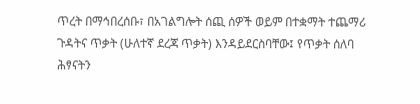ጥረት በማኅበረሰቡ፣ በአገልግሎት ሰጪ ሰዎች ወይም በተቋማት ተጨማሪ ጉዳትና ጥቃት (ሁለተኛ ደረጃ ጥቃት) እንዳይደርስባቸው፤ የጥቃት ሰለባ ሕፃናትን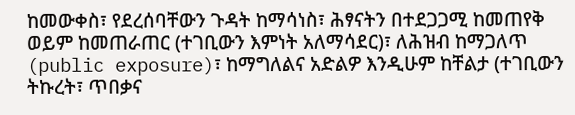ከመውቀስ፣ የደረሰባቸውን ጉዳት ከማሳነስ፣ ሕፃናትን በተደጋጋሚ ከመጠየቅ ወይም ከመጠራጠር (ተገቢውን እምነት አለማሳደር)፣ ለሕዝብ ከማጋለጥ (public exposure)፣ ከማግለልና አድልዎ እንዲሁም ከቸልታ (ተገቢውን ትኩረት፣ ጥበቃና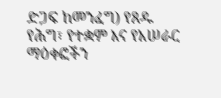ድጋፍ ከመንፈግ) የጸዱ የሕግ፣ የተቋም እና የአሠራር ማዕቀፎችን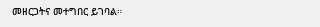መዘርጋትና መተግበር ይገባል።